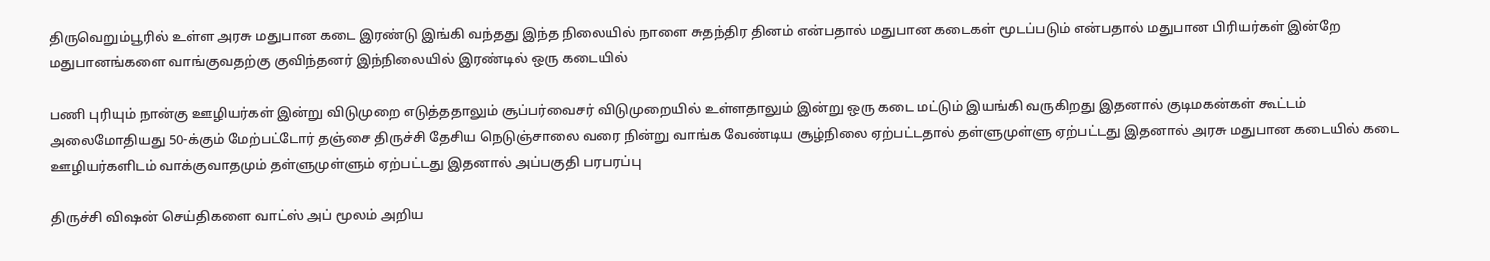திருவெறும்பூரில் உள்ள அரசு மதுபான கடை இரண்டு இங்கி வந்தது இந்த நிலையில் நாளை சுதந்திர தினம் என்பதால் மதுபான கடைகள் மூடப்படும் என்பதால் மதுபான பிரியர்கள் இன்றே மதுபானங்களை வாங்குவதற்கு குவிந்தனர் இந்நிலையில் இரண்டில் ஒரு கடையில்

பணி புரியும் நான்கு ஊழியர்கள் இன்று விடுமுறை எடுத்ததாலும் சூப்பர்வைசர் விடுமுறையில் உள்ளதாலும் இன்று ஒரு கடை மட்டும் இயங்கி வருகிறது இதனால் குடிமகன்கள் கூட்டம் அலைமோதியது 50-க்கும் மேற்பட்டோர் தஞ்சை திருச்சி தேசிய நெடுஞ்சாலை வரை நின்று வாங்க வேண்டிய சூழ்நிலை ஏற்பட்டதால் தள்ளுமுள்ளு ஏற்பட்டது இதனால் அரசு மதுபான கடையில் கடை ஊழியர்களிடம் வாக்குவாதமும் தள்ளுமுள்ளும் ஏற்பட்டது இதனால் அப்பகுதி பரபரப்பு

திருச்சி விஷன் செய்திகளை வாட்ஸ் அப் மூலம் அறிய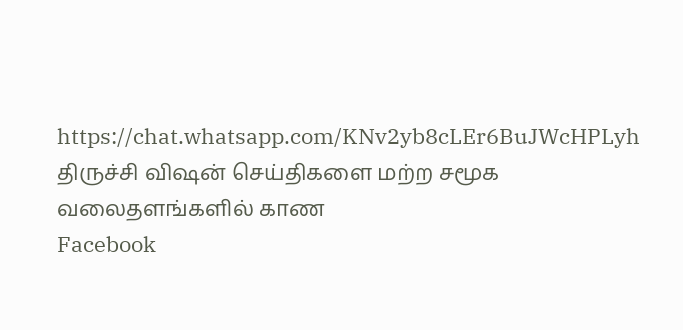https://chat.whatsapp.com/KNv2yb8cLEr6BuJWcHPLyh
திருச்சி விஷன் செய்திகளை மற்ற சமூக வலைதளங்களில் காண
Facebook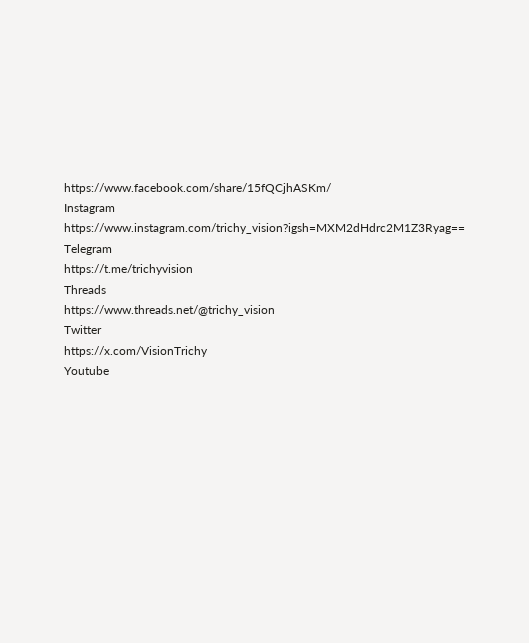https://www.facebook.com/share/15fQCjhASKm/
Instagram
https://www.instagram.com/trichy_vision?igsh=MXM2dHdrc2M1Z3Ryag==
Telegram
https://t.me/trichyvision
Threads
https://www.threads.net/@trichy_vision
Twitter
https://x.com/VisionTrichy
Youtube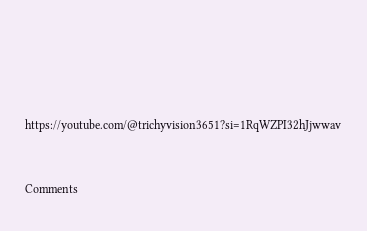https://youtube.com/@trichyvision3651?si=1RqWZPI32hJjwwav



Comments